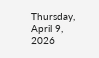Thursday, April 9, 2026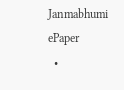Janmabhumi
ePaper
  •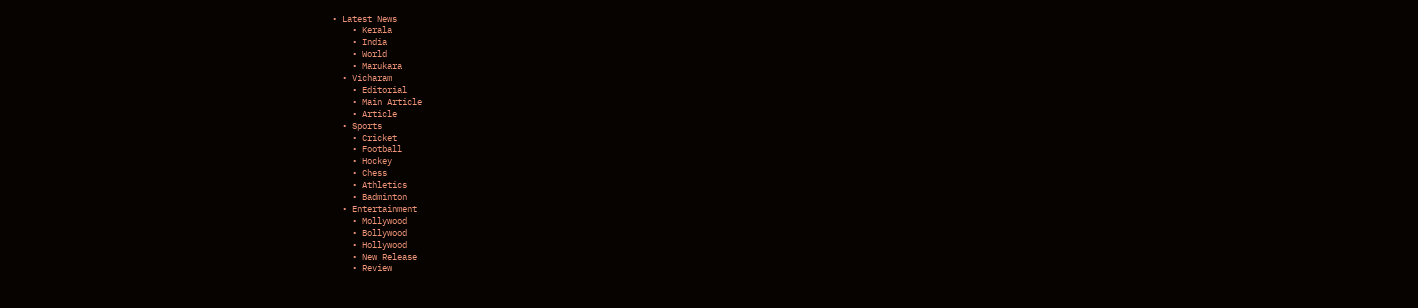• Latest News
    • Kerala
    • India
    • World
    • Marukara
  • Vicharam
    • Editorial
    • Main Article
    • Article
  • Sports
    • Cricket
    • Football
    • Hockey
    • Chess
    • Athletics
    • Badminton
  • Entertainment
    • Mollywood
    • Bollywood
    • Hollywood
    • New Release
    • Review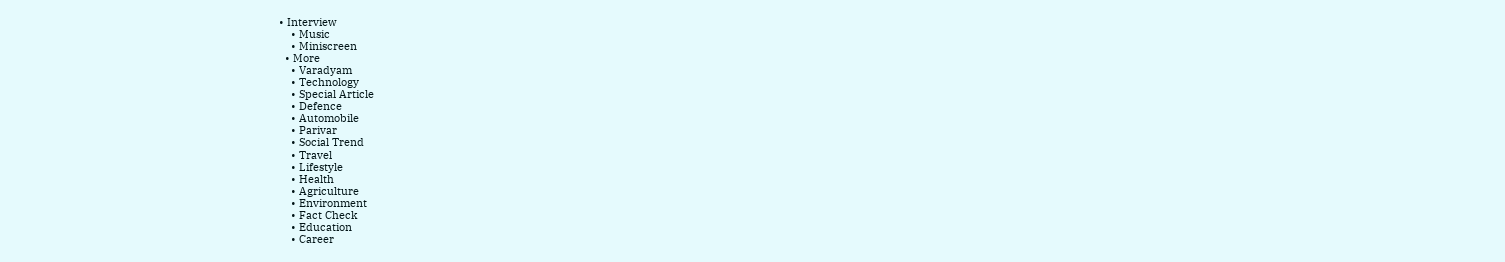• Interview
    • Music
    • Miniscreen
  • More
    • Varadyam
    • Technology
    • Special Article
    • Defence
    • Automobile
    • Parivar
    • Social Trend
    • Travel
    • Lifestyle
    • Health
    • Agriculture
    • Environment
    • Fact Check
    • Education
    • Career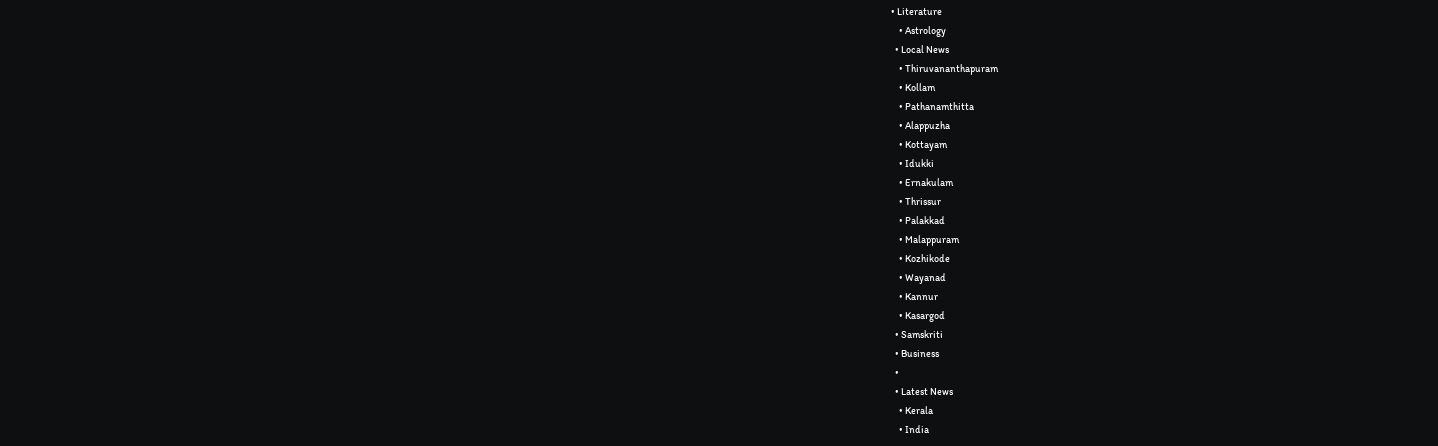• Literature
    • Astrology
  • Local News
    • Thiruvananthapuram
    • Kollam
    • Pathanamthitta
    • Alappuzha
    • Kottayam
    • Idukki
    • Ernakulam
    • Thrissur
    • Palakkad
    • Malappuram
    • Kozhikode
    • Wayanad
    • Kannur
    • Kasargod
  • Samskriti
  • Business
  •
  • Latest News
    • Kerala
    • India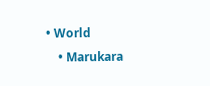• World
    • Marukara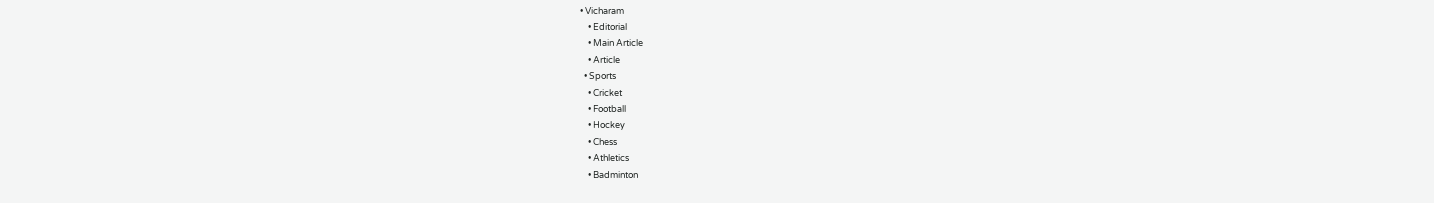• Vicharam
    • Editorial
    • Main Article
    • Article
  • Sports
    • Cricket
    • Football
    • Hockey
    • Chess
    • Athletics
    • Badminton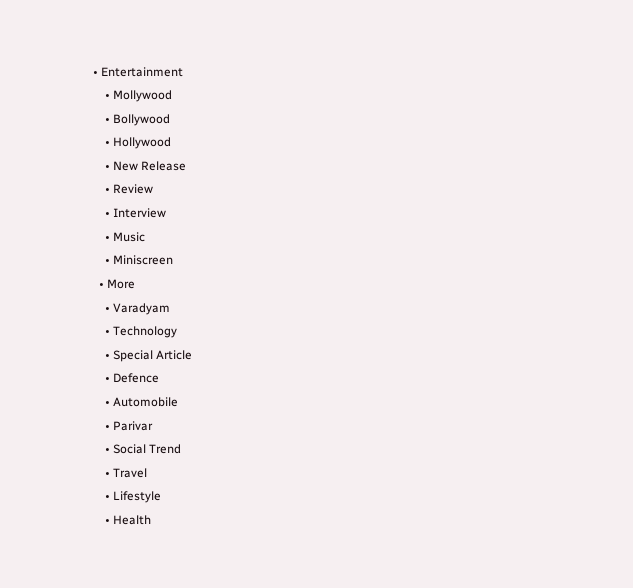• Entertainment
    • Mollywood
    • Bollywood
    • Hollywood
    • New Release
    • Review
    • Interview
    • Music
    • Miniscreen
  • More
    • Varadyam
    • Technology
    • Special Article
    • Defence
    • Automobile
    • Parivar
    • Social Trend
    • Travel
    • Lifestyle
    • Health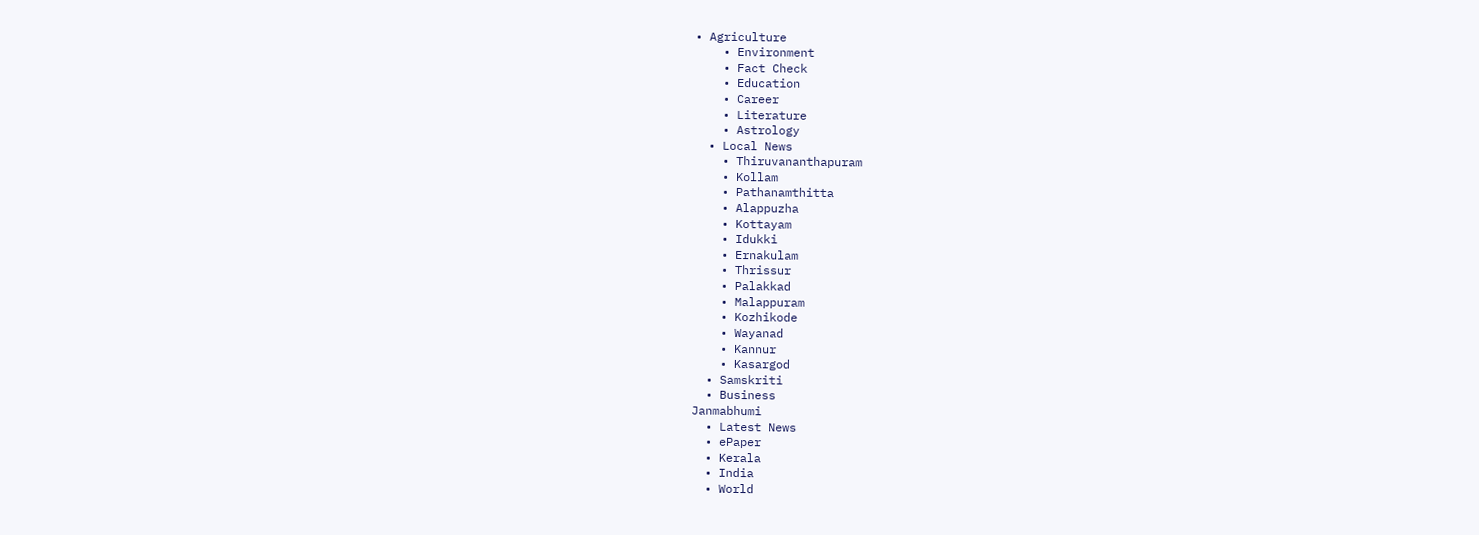• Agriculture
    • Environment
    • Fact Check
    • Education
    • Career
    • Literature
    • Astrology
  • Local News
    • Thiruvananthapuram
    • Kollam
    • Pathanamthitta
    • Alappuzha
    • Kottayam
    • Idukki
    • Ernakulam
    • Thrissur
    • Palakkad
    • Malappuram
    • Kozhikode
    • Wayanad
    • Kannur
    • Kasargod
  • Samskriti
  • Business
Janmabhumi
  • Latest News
  • ePaper
  • Kerala
  • India
  • World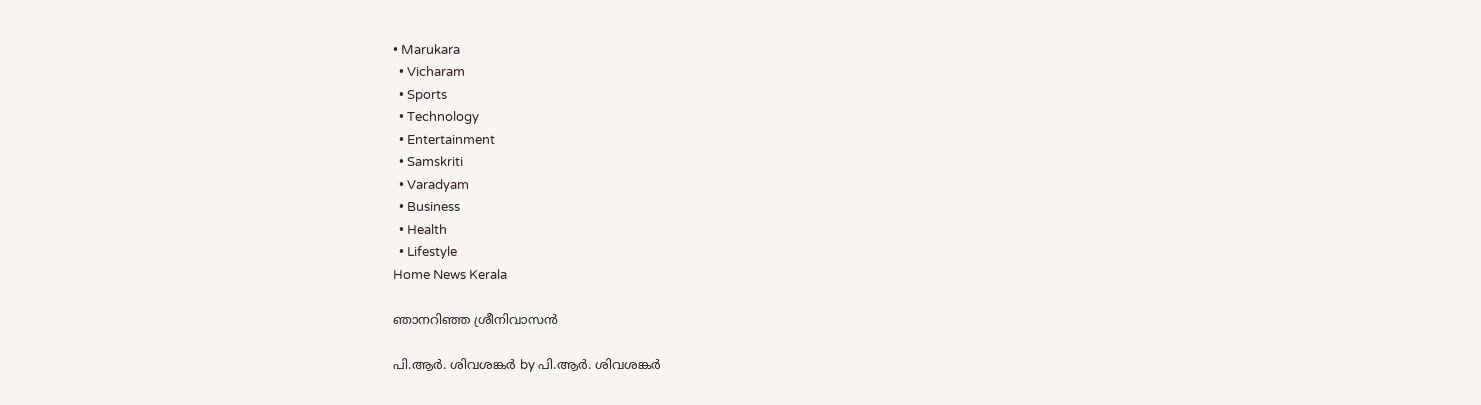• Marukara
  • Vicharam
  • Sports
  • Technology
  • Entertainment
  • Samskriti
  • Varadyam
  • Business
  • Health
  • Lifestyle
Home News Kerala

ഞാനറിഞ്ഞ ശ്രീനിവാസന്‍

പി.ആര്‍. ശിവശങ്കര്‍ by പി.ആര്‍. ശിവശങ്കര്‍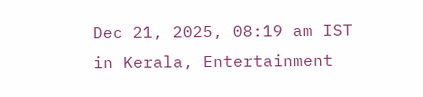Dec 21, 2025, 08:19 am IST
in Kerala, Entertainment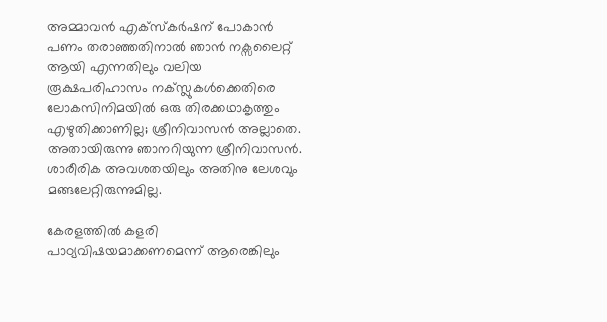അമ്മാവന്‍ എക്സ്‌കര്‍ഷന് പോകാന്‍ പണം തരാഞ്ഞതിനാല്‍ ഞാന്‍ നക്സലൈറ്റ് ആയി എന്നതിലും വലിയ രൂക്ഷപരിഹാസം നക്സ്ലുകള്‍ക്കെതിരെ ലോകസിനിമയില്‍ ഒരു തിരക്കഥാകൃത്തും എഴുതിക്കാണില്ല; ശ്രീനിവാസന്‍ അല്ലാതെ. അതായിരുന്നു ഞാനറിയുന്ന ശ്രീനിവാസന്‍. ശാരീരിക അവശതയിലും അതിനു ലേശവും മങ്ങലേറ്റിരുന്നുമില്ല.

കേരളത്തില്‍ കളരി പാഠ്യവിഷയമാക്കണമെന്ന് ആരെങ്കിലും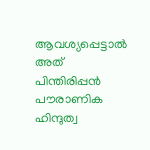ആവശ്യപ്പെട്ടാല്‍ അത് പിന്തിരിപ്പന്‍ പൗരാണിക ഹിന്ദുത്വ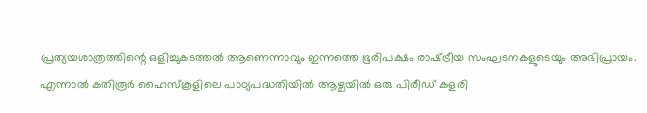പ്രത്യയശാത്രത്തിന്റെ ഒളിച്ചുകടത്തല്‍ ആണെന്നാവും ഇന്നത്തെ ഭൂരിപക്ഷം രാഷ്‌ട്രീയ സംഘടനകളുടെയും അഭിപ്രായം. എന്നാല്‍ കതിരൂര്‍ ഹൈസ്‌കൂളിലെ പാഠ്യപദ്ധതിയില്‍ ആഴ്ചയില്‍ ഒരു പിരീഡ് കളരി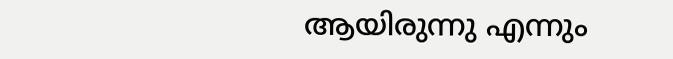ആയിരുന്നു എന്നും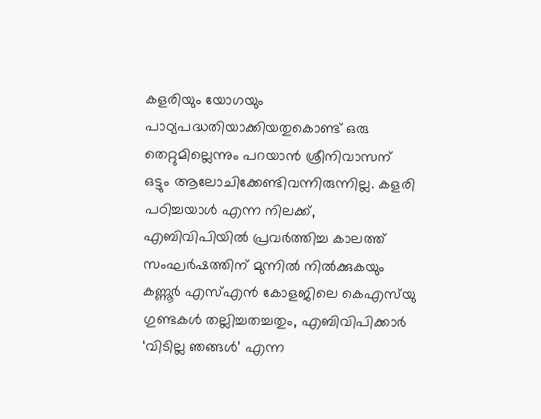കളരിയും യോഗയും പാഠ്യപദ്ധതിയാക്കിയതുകൊണ്ട് ഒരു തെറ്റുമില്ലെന്നും പറയാന്‍ ശ്രീനിവാസന് ഒട്ടും ആലോചിക്കേണ്ടിവന്നിരുന്നില്ല. കളരി പഠിച്ചയാള്‍ എന്ന നിലക്ക്, എബിവിപിയില്‍ പ്രവര്‍ത്തിച്ച കാലത്ത് സംഘര്‍ഷത്തിന് മുന്നില്‍ നില്‍ക്കുകയും കണ്ണൂര്‍ എസ്എന്‍ കോളജിലെ കെഎസ്‌യു ഗുണ്ടകള്‍ തല്ലിച്ചതച്ചതും, എബിവിപിക്കാര്‍ ‘വിടില്ല ഞങ്ങള്‍’ എന്ന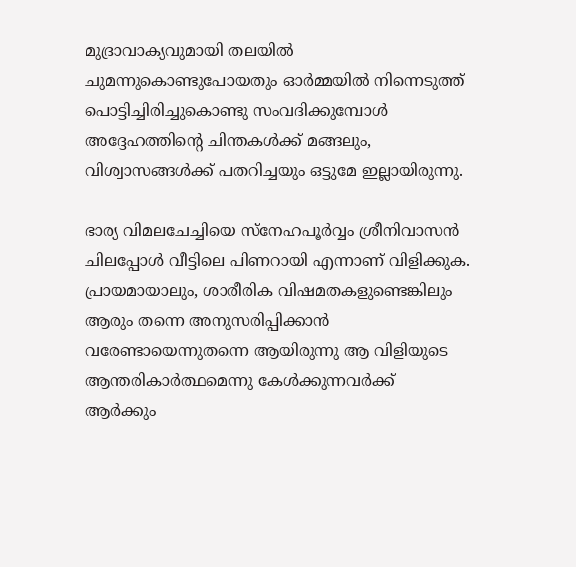മുദ്രാവാക്യവുമായി തലയില്‍ ചുമന്നുകൊണ്ടുപോയതും ഓര്‍മ്മയില്‍ നിന്നെടുത്ത് പൊട്ടിച്ചിരിച്ചുകൊണ്ടു സംവദിക്കുമ്പോള്‍ അദ്ദേഹത്തിന്റെ ചിന്തകള്‍ക്ക് മങ്ങലും, വിശ്വാസങ്ങള്‍ക്ക് പതറിച്ചയും ഒട്ടുമേ ഇല്ലായിരുന്നു.

ഭാര്യ വിമലചേച്ചിയെ സ്നേഹപൂര്‍വ്വം ശ്രീനിവാസന്‍ ചിലപ്പോള്‍ വീട്ടിലെ പിണറായി എന്നാണ് വിളിക്കുക. പ്രായമായാലും, ശാരീരിക വിഷമതകളുണ്ടെങ്കിലും ആരും തന്നെ അനുസരിപ്പിക്കാന്‍ വരേണ്ടായെന്നുതന്നെ ആയിരുന്നു ആ വിളിയുടെ ആന്തരികാര്‍ത്ഥമെന്നു കേള്‍ക്കുന്നവര്‍ക്ക് ആര്‍ക്കും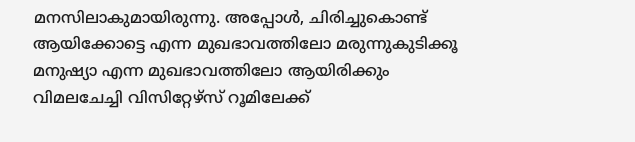മനസിലാകുമായിരുന്നു. അപ്പോള്‍, ചിരിച്ചുകൊണ്ട് ആയിക്കോട്ടെ എന്ന മുഖഭാവത്തിലോ മരുന്നുകുടിക്കൂ മനുഷ്യാ എന്ന മുഖഭാവത്തിലോ ആയിരിക്കും വിമലചേച്ചി വിസിറ്റേഴ്സ് റൂമിലേക്ക്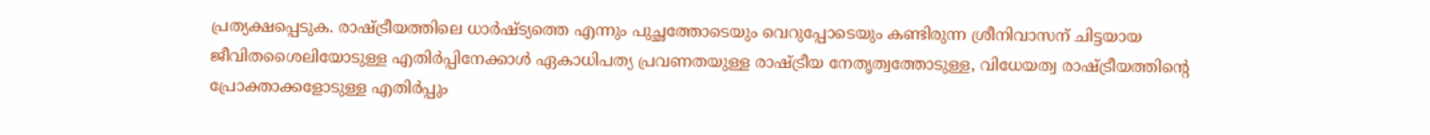പ്രത്യക്ഷപ്പെടുക. രാഷ്‌ട്രീയത്തിലെ ധാര്‍ഷ്ട്യത്തെ എന്നും പുച്ഛത്തോടെയും വെറുപ്പോടെയും കണ്ടിരുന്ന ശ്രീനിവാസന് ചിട്ടയായ ജീവിതശൈലിയോടുള്ള എതിര്‍പ്പിനേക്കാള്‍ ഏകാധിപത്യ പ്രവണതയുള്ള രാഷ്‌ട്രീയ നേതൃത്വത്തോടുള്ള, വിധേയത്വ രാഷ്‌ട്രീയത്തിന്റെ പ്രോക്താക്കളോടുള്ള എതിര്‍പ്പും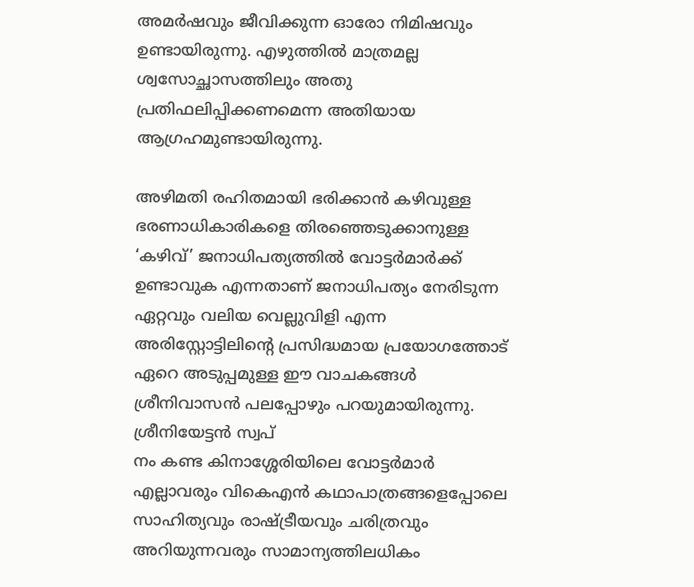അമര്‍ഷവും ജീവിക്കുന്ന ഓരോ നിമിഷവും ഉണ്ടായിരുന്നു. എഴുത്തില്‍ മാത്രമല്ല ശ്വസോച്ഛാസത്തിലും അതു പ്രതിഫലിപ്പിക്കണമെന്ന അതിയായ ആഗ്രഹമുണ്ടായിരുന്നു.

അഴിമതി രഹിതമായി ഭരിക്കാന്‍ കഴിവുള്ള ഭരണാധികാരികളെ തിരഞ്ഞെടുക്കാനുള്ള ‘കഴിവ്’ ജനാധിപത്യത്തില്‍ വോട്ടര്‍മാര്‍ക്ക് ഉണ്ടാവുക എന്നതാണ് ജനാധിപത്യം നേരിടുന്ന ഏറ്റവും വലിയ വെല്ലുവിളി എന്ന അരിസ്റ്റോട്ടിലിന്റെ പ്രസിദ്ധമായ പ്രയോഗത്തോട് ഏറെ അടുപ്പമുള്ള ഈ വാചകങ്ങള്‍ ശ്രീനിവാസന്‍ പലപ്പോഴും പറയുമായിരുന്നു. ശ്രീനിയേട്ടന്‍ സ്വപ്
നം കണ്ട കിനാശ്ശേരിയിലെ വോട്ടര്‍മാര്‍ എല്ലാവരും വികെഎന്‍ കഥാപാത്രങ്ങളെപ്പോലെ സാഹിത്യവും രാഷ്‌ട്രീയവും ചരിത്രവും അറിയുന്നവരും സാമാന്യത്തിലധികം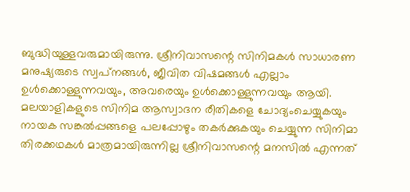ബുദ്ധിയുള്ളവരുമായിരുന്നു. ശ്രീനിവാസന്റെ സിനിമകള്‍ സാധാരണ മനുഷ്യരുടെ സ്വപ്‌നങ്ങള്‍, ജീവിത വിഷമങ്ങള്‍ എല്ലാം ഉള്‍ക്കൊള്ളുന്നവയും, അവരെയും ഉള്‍ക്കൊള്ളുന്നവയും ആയി. മലയാളികളുടെ സിനിമ ആസ്വാദന രീതികളെ ചോദ്യംചെയ്യുകയും നായക സങ്കല്‍പ്പങ്ങളെ പലപ്പോഴും തകര്‍ക്കുകയും ചെയ്യുന്ന സിനിമാ തിരക്കഥകള്‍ മാത്രമായിരുന്നില്ല ശ്രീനിവാസന്റെ മനസില്‍ എന്നത്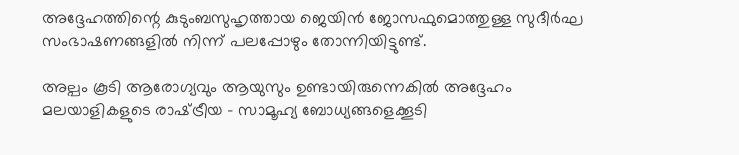അദ്ദേഹത്തിന്റെ കുടുംബസുഹൃത്തായ ജെയിന്‍ ജോസഫുമൊത്തുള്ള സുദീര്‍ഘ സംഭാഷണങ്ങളില്‍ നിന്ന് പലപ്പോഴും തോന്നിയിട്ടുണ്ട്.

അല്പം കൂടി ആരോഗ്യവും ആയുസും ഉണ്ടായിരുന്നെകില്‍ അദ്ദേഹം മലയാളികളുടെ രാഷ്‌ട്രീയ – സാമൂഹ്യ ബോധ്യങ്ങളെക്കൂടി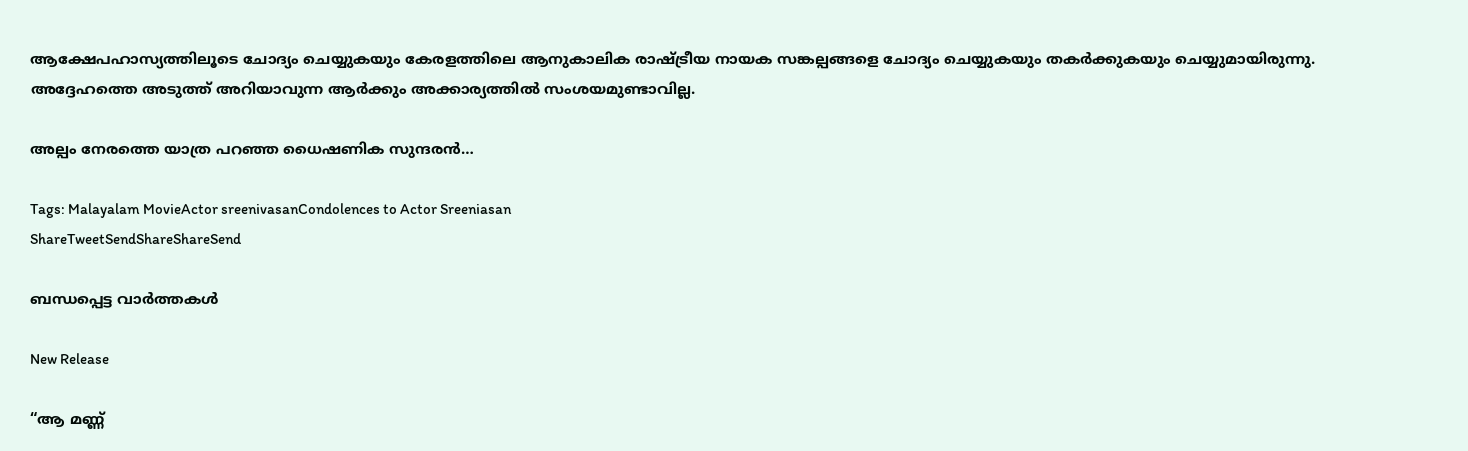ആക്ഷേപഹാസ്യത്തിലൂടെ ചോദ്യം ചെയ്യുകയും കേരളത്തിലെ ആനുകാലിക രാഷ്‌ട്രീയ നായക സങ്കല്പങ്ങളെ ചോദ്യം ചെയ്യുകയും തകര്‍ക്കുകയും ചെയ്യുമായിരുന്നു. അദ്ദേഹത്തെ അടുത്ത് അറിയാവുന്ന ആര്‍ക്കും അക്കാര്യത്തില്‍ സംശയമുണ്ടാവില്ല.

അല്പം നേരത്തെ യാത്ര പറഞ്ഞ ധൈഷണിക സുന്ദരന്‍…

Tags: Malayalam MovieActor sreenivasanCondolences to Actor Sreeniasan
ShareTweetSendShareShareSend

ബന്ധപ്പെട്ട വാര്‍ത്തകള്‍

New Release

“ആ മണ്ണ്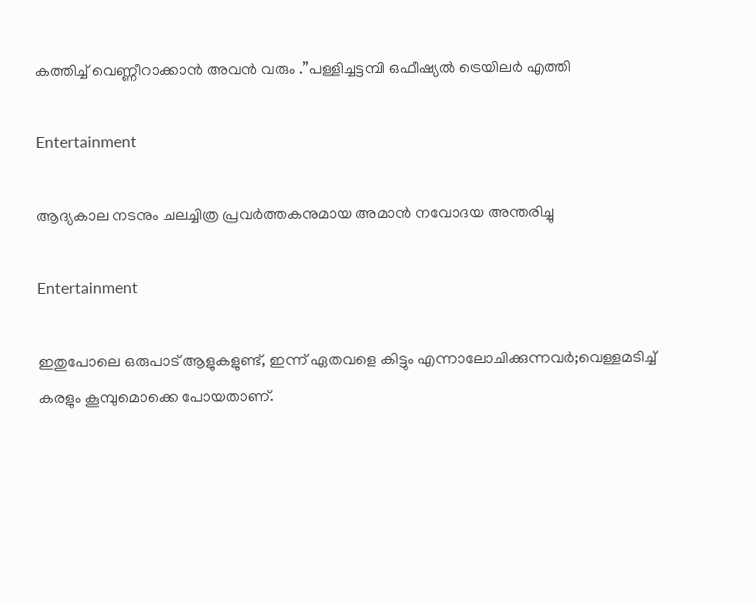കത്തിച്ച് വെണ്ണീറാക്കാൻ അവൻ വരും .”പള്ളിച്ചട്ടമ്പി ഒഫീഷ്യൽ ട്രെയിലർ എത്തി

Entertainment

ആദ്യകാല നടനും ചലച്ചിത്ര പ്രവർത്തകനുമായ അമാൻ നവോദയ അന്തരിച്ചു

Entertainment

ഇതുപോലെ ഒരുപാട് ആളുകളുണ്ട്, ഇന്ന് ഏതവളെ കിട്ടും എന്നാലോചിക്കുന്നവർ;വെള്ളമടിച്ച് കരളും കൂമ്പുമൊക്കെ പോയതാണ്.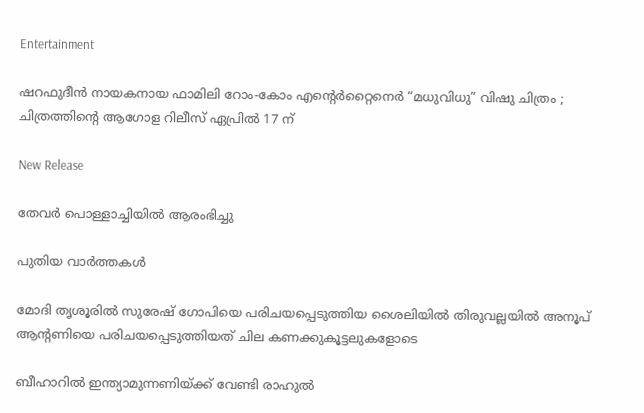Entertainment

ഷറഫുദീൻ നായകനായ ഫാമിലി റോം-കോം എന്റെർറ്റൈനെർ “മധുവിധു” വിഷു ചിത്രം ; ചിത്രത്തിന്റെ ആഗോള റിലീസ് ഏപ്രിൽ 17 ന്

New Release

തേവർ പൊള്ളാച്ചിയിൽ ആരംഭിച്ചു

പുതിയ വാര്‍ത്തകള്‍

മോദി തൃശൂരില്‍ സുരേഷ് ഗോപിയെ പരിചയപ്പെടുത്തിയ ശൈലിയില്‍ തിരുവല്ലയില്‍ അനൂപ് ആന്‍റണിയെ പരിചയപ്പെടുത്തിയത് ചില കണക്കുകൂട്ടലുകളോടെ

ബീഹാറില്‍ ഇന്ത്യാമുന്നണിയ്ക്ക് വേണ്ടി രാഹുല്‍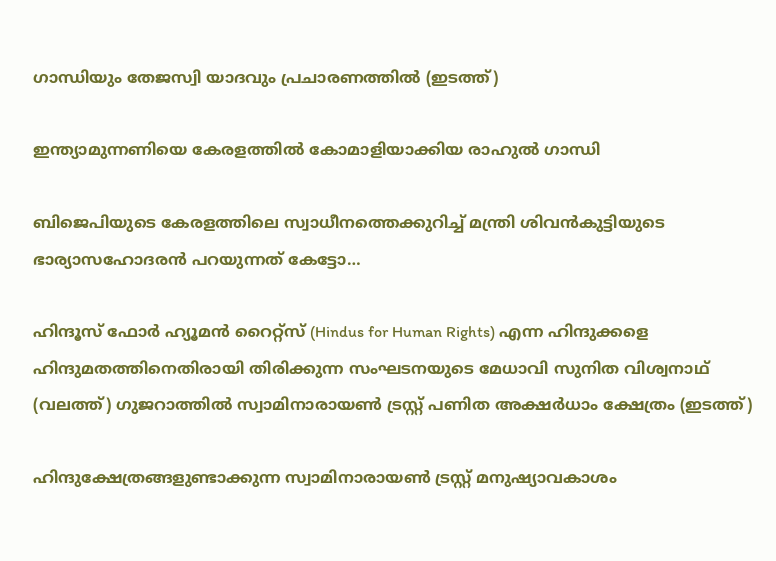ഗാന്ധിയും തേജസ്വി യാദവും പ്രചാരണത്തില്‍ (ഇടത്ത്)

ഇന്ത്യാമുന്നണിയെ കേരളത്തില്‍ കോമാളിയാക്കിയ രാഹുല്‍ ഗാന്ധി

ബിജെപിയുടെ കേരളത്തിലെ സ്വാധീനത്തെക്കുറിച്ച് മന്ത്രി ശിവന്‍കുട്ടിയുടെ ഭാര്യാസഹോദരന്‍ പറയുന്നത് കേട്ടോ…

ഹിന്ദൂസ് ഫോര്‍ ഹ്യൂമന്‍ റൈറ്റ്സ് (Hindus for Human Rights) എന്ന ഹിന്ദുക്കളെ ഹിന്ദുമതത്തിനെതിരായി തിരിക്കുന്ന സംഘടനയുടെ മേധാവി സുനിത വിശ്വനാഥ് (വലത്ത്) ഗുജറാത്തില്‍ സ്വാമിനാരായണ്‍ ട്രസ്റ്റ് പണിത അക്ഷര്‍ധാം ക്ഷേത്രം (ഇടത്ത്)

ഹിന്ദുക്ഷേത്രങ്ങളുണ്ടാക്കുന്ന സ്വാമിനാരായണ്‍ ട്രസ്റ്റ് മനുഷ്യാവകാശം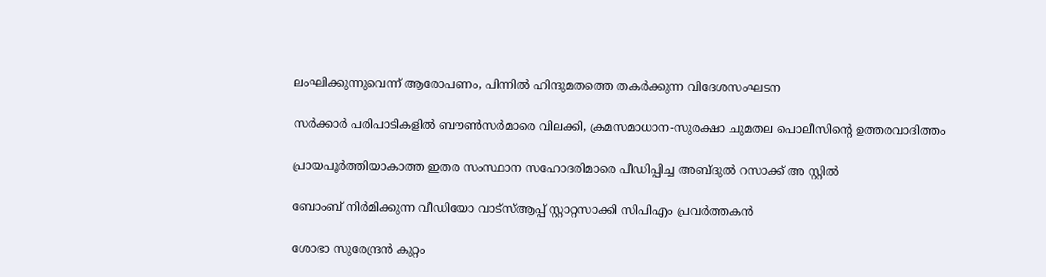ലംഘിക്കുന്നുവെന്ന് ആരോപണം, പിന്നില്‍ ഹിന്ദുമതത്തെ തകര്‍ക്കുന്ന വിദേശസംഘടന

സര്‍ക്കാര്‍ പരിപാടികളില്‍ ബൗണ്‍സര്‍മാരെ വിലക്കി, ക്രമസമാധാന-സുരക്ഷാ ചുമതല പൊലീസിന്റെ ഉത്തരവാദിത്തം

പ്രായപൂര്‍ത്തിയാകാത്ത ഇതര സംസ്ഥാന സഹോദരിമാരെ പീഡിപ്പിച്ച അബ്ദുല്‍ റസാക്ക് അ സ്റ്റില്‍

ബോംബ് നിര്‍മിക്കുന്ന വീഡിയോ വാട്‌സ്ആപ്പ് സ്റ്റാറ്റസാക്കി സിപിഎം പ്രവര്‍ത്തകന്‍

ശോഭാ സുരേന്ദ്രന്‍ കുറ്റം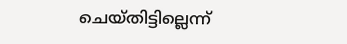ചെയ്തിട്ടില്ലെന്ന്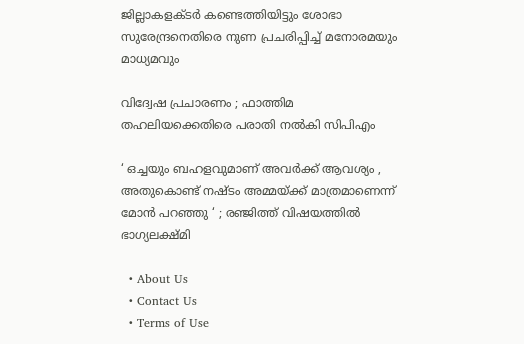ജില്ലാകളക്ടര്‍ കണ്ടെത്തിയിട്ടും ശോഭാ സുരേന്ദ്രനെതിരെ നുണ പ്രചരിപ്പിച്ച് മനോരമയും മാധ്യമവും

വിദ്വേഷ പ്രചാരണം ; ഫാത്തിമ തഹലിയക്കെതിരെ പരാതി നല്‍കി സിപിഎം

‘ ഒച്ചയും ബഹളവുമാണ് അവർക്ക് ആവശ്യം , അതുകൊണ്ട് നഷ്ടം അമ്മയ്‌ക്ക് മാത്രമാണെന്ന് മോൻ പറഞ്ഞു ‘ ; രഞ്ജിത്ത് വിഷയത്തിൽ ഭാഗ്യലക്ഷ്മി

  • About Us
  • Contact Us
  • Terms of Use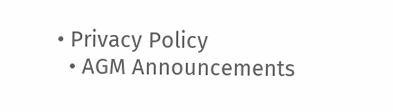• Privacy Policy
  • AGM Announcements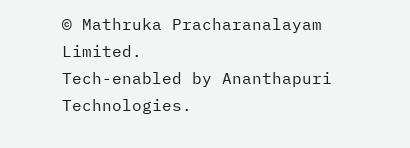© Mathruka Pracharanalayam Limited.
Tech-enabled by Ananthapuri Technologies.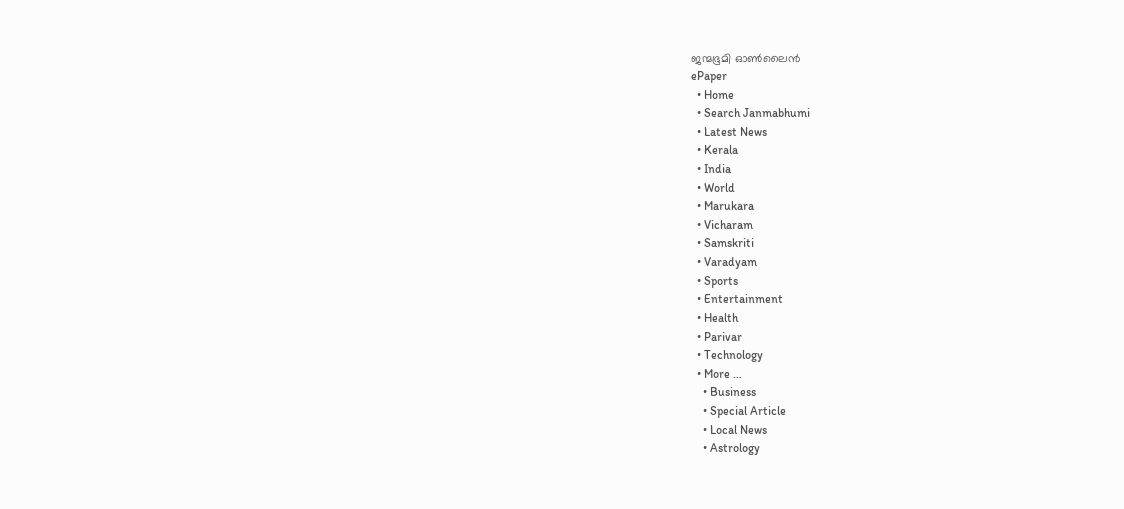ജന്മഭൂമി ഓണ്‍ലൈന്‍
ePaper
  • Home
  • Search Janmabhumi
  • Latest News
  • Kerala
  • India
  • World
  • Marukara
  • Vicharam
  • Samskriti
  • Varadyam
  • Sports
  • Entertainment
  • Health
  • Parivar
  • Technology
  • More …
    • Business
    • Special Article
    • Local News
    • Astrology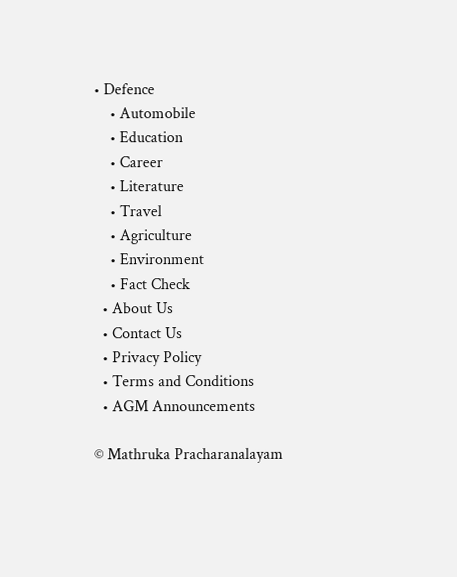• Defence
    • Automobile
    • Education
    • Career
    • Literature
    • Travel
    • Agriculture
    • Environment
    • Fact Check
  • About Us
  • Contact Us
  • Privacy Policy
  • Terms and Conditions
  • AGM Announcements

© Mathruka Pracharanalayam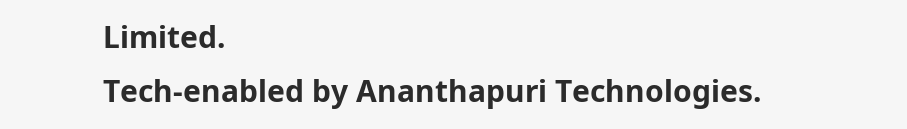Limited.
Tech-enabled by Ananthapuri Technologies.